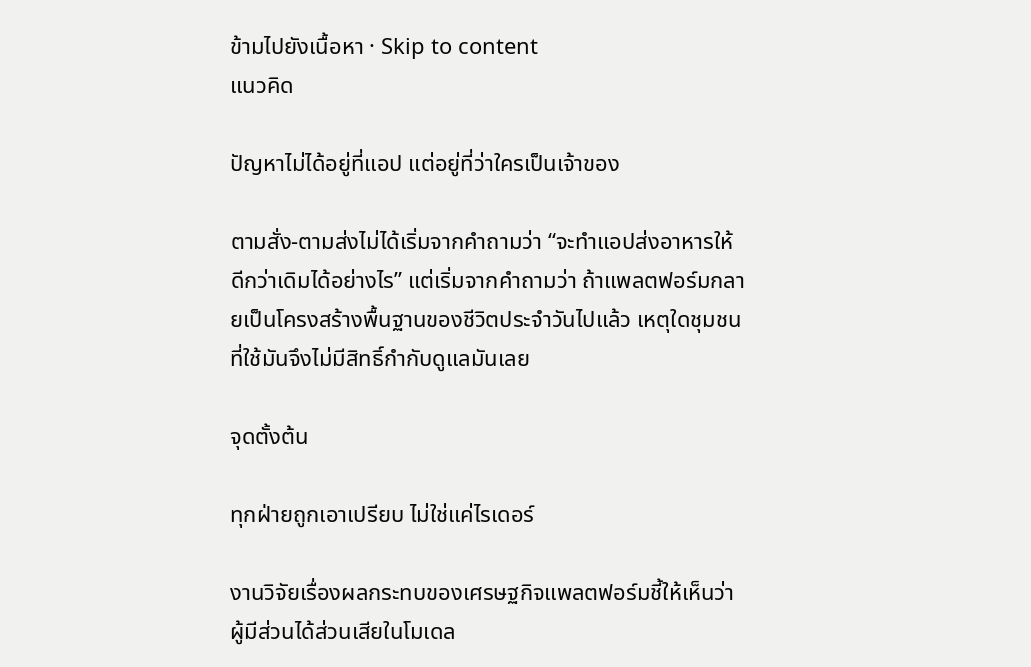ข้ามไปยังเนื้อหา · Skip to content
แนวคิด

ปัญหาไม่ได้อยู่ที่แอป แต่อยู่ที่ว่าใครเป็นเจ้าของ

ตามสั่ง-ตามส่งไม่ได้เริ่มจากคำถามว่า “จะทำแอปส่งอาหารให้ดีกว่าเดิมได้อย่างไร” แต่เริ่มจากคำถามว่า ถ้าแพลตฟอร์มกลายเป็นโครงสร้างพื้นฐานของชีวิตประจำวันไปแล้ว เหตุใดชุมชนที่ใช้มันจึงไม่มีสิทธิ์กำกับดูแลมันเลย

จุดตั้งต้น

ทุกฝ่ายถูกเอาเปรียบ ไม่ใช่แค่ไรเดอร์

งานวิจัยเรื่องผลกระทบของเศรษฐกิจแพลตฟอร์มชี้ให้เห็นว่าผู้มีส่วนได้ส่วนเสียในโมเดล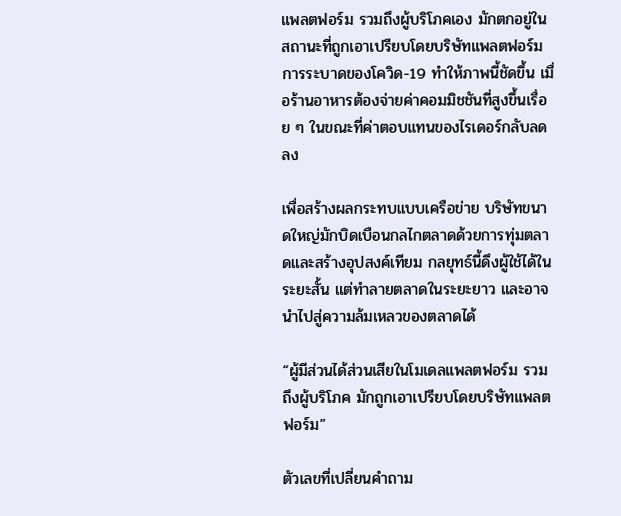แพลตฟอร์ม รวมถึงผู้บริโภคเอง มักตกอยู่ในสถานะที่ถูกเอาเปรียบโดยบริษัทแพลตฟอร์ม การระบาดของโควิด-19 ทำให้ภาพนี้ชัดขึ้น เมื่อร้านอาหารต้องจ่ายค่าคอมมิชชันที่สูงขึ้นเรื่อย ๆ ในขณะที่ค่าตอบแทนของไรเดอร์กลับลดลง

เพื่อสร้างผลกระทบแบบเครือข่าย บริษัทขนาดใหญ่มักบิดเบือนกลไกตลาดด้วยการทุ่มตลาดและสร้างอุปสงค์เทียม กลยุทธ์นี้ดึงผู้ใช้ได้ในระยะสั้น แต่ทำลายตลาดในระยะยาว และอาจนำไปสู่ความล้มเหลวของตลาดได้

“ผู้มีส่วนได้ส่วนเสียในโมเดลแพลตฟอร์ม รวมถึงผู้บริโภค มักถูกเอาเปรียบโดยบริษัทแพลตฟอร์ม”

ตัวเลขที่เปลี่ยนคำถาม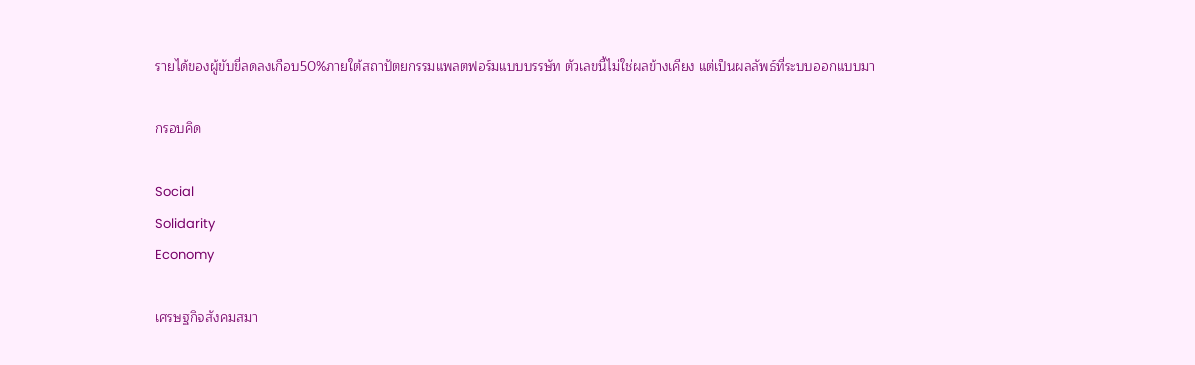รายได้ของผู้ขับขี่ลดลงเกือบ50%ภายใต้สถาปัตยกรรมแพลตฟอร์มแบบบรรษัท ตัวเลขนี้ไม่ใช่ผลข้างเคียง แต่เป็นผลลัพธ์ที่ระบบออกแบบมา

กรอบคิด

Social
Solidarity
Economy

เศรษฐกิจสังคมสมา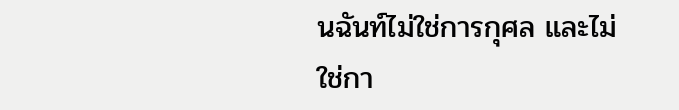นฉันท์ไม่ใช่การกุศล และไม่ใช่กา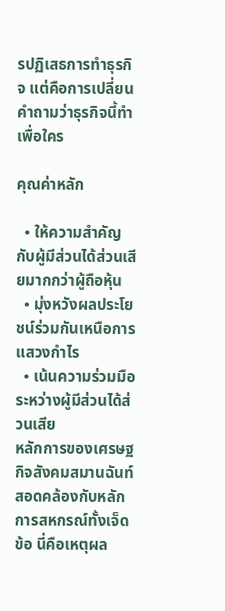รปฏิเสธการทำธุรกิจ แต่คือการเปลี่ยนคำถามว่าธุรกิจนี้ทำเพื่อใคร

คุณค่าหลัก

  • ให้ความสำคัญกับผู้มีส่วนได้ส่วนเสียมากกว่าผู้ถือหุ้น
  • มุ่งหวังผลประโยชน์ร่วมกันเหนือการแสวงกำไร
  • เน้นความร่วมมือระหว่างผู้มีส่วนได้ส่วนเสีย
หลักการของเศรษฐกิจสังคมสมานฉันท์สอดคล้องกับหลักการสหกรณ์ทั้งเจ็ดข้อ นี่คือเหตุผล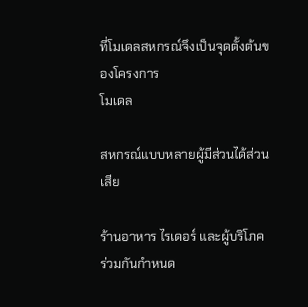ที่โมเดลสหกรณ์จึงเป็นจุดตั้งต้นของโครงการ
โมเดล

สหกรณ์แบบหลายผู้มีส่วนได้ส่วนเสีย

ร้านอาหาร ไรเดอร์ และผู้บริโภค ร่วมกันกำหนด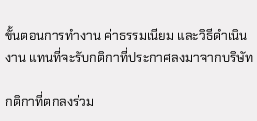ขั้นตอนการทำงาน ค่าธรรมเนียม และวิธีดำเนินงาน แทนที่จะรับกติกาที่ประกาศลงมาจากบริษัท

กติกาที่ตกลงร่วม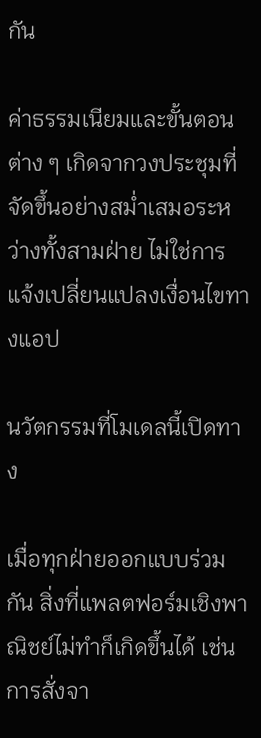กัน

ค่าธรรมเนียมและขั้นตอนต่าง ๆ เกิดจากวงประชุมที่จัดขึ้นอย่างสม่ำเสมอระหว่างทั้งสามฝ่าย ไม่ใช่การแจ้งเปลี่ยนแปลงเงื่อนไขทางแอป

นวัตกรรมที่โมเดลนี้เปิดทาง

เมื่อทุกฝ่ายออกแบบร่วมกัน สิ่งที่แพลตฟอร์มเชิงพาณิชย์ไม่ทำก็เกิดขึ้นได้ เช่น การสั่งจา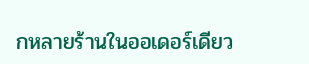กหลายร้านในออเดอร์เดียว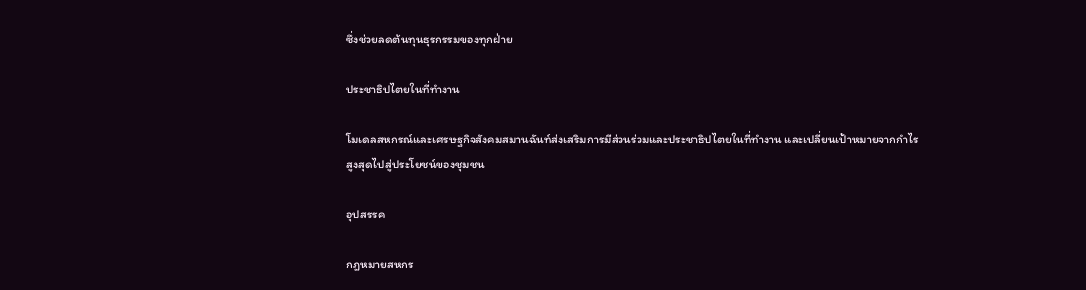ซึ่งช่วยลดต้นทุนธุรกรรมของทุกฝ่าย

ประชาธิปไตยในที่ทำงาน

โมเดลสหกรณ์และเศรษฐกิจสังคมสมานฉันท์ส่งเสริมการมีส่วนร่วมและประชาธิปไตยในที่ทำงาน และเปลี่ยนเป้าหมายจากกำไรสูงสุดไปสู่ประโยชน์ของชุมชน

อุปสรรค

กฎหมายสหกร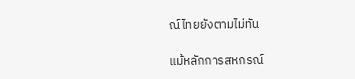ณ์ไทยยังตามไม่ทัน

แม้หลักการสหกรณ์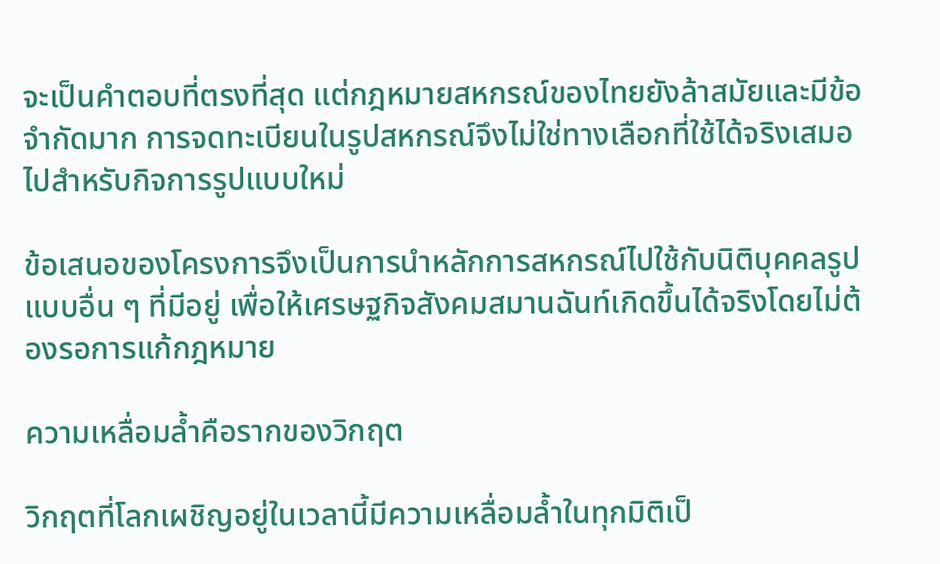จะเป็นคำตอบที่ตรงที่สุด แต่กฎหมายสหกรณ์ของไทยยังล้าสมัยและมีข้อจำกัดมาก การจดทะเบียนในรูปสหกรณ์จึงไม่ใช่ทางเลือกที่ใช้ได้จริงเสมอไปสำหรับกิจการรูปแบบใหม่

ข้อเสนอของโครงการจึงเป็นการนำหลักการสหกรณ์ไปใช้กับนิติบุคคลรูปแบบอื่น ๆ ที่มีอยู่ เพื่อให้เศรษฐกิจสังคมสมานฉันท์เกิดขึ้นได้จริงโดยไม่ต้องรอการแก้กฎหมาย

ความเหลื่อมล้ำคือรากของวิกฤต

วิกฤตที่โลกเผชิญอยู่ในเวลานี้มีความเหลื่อมล้ำในทุกมิติเป็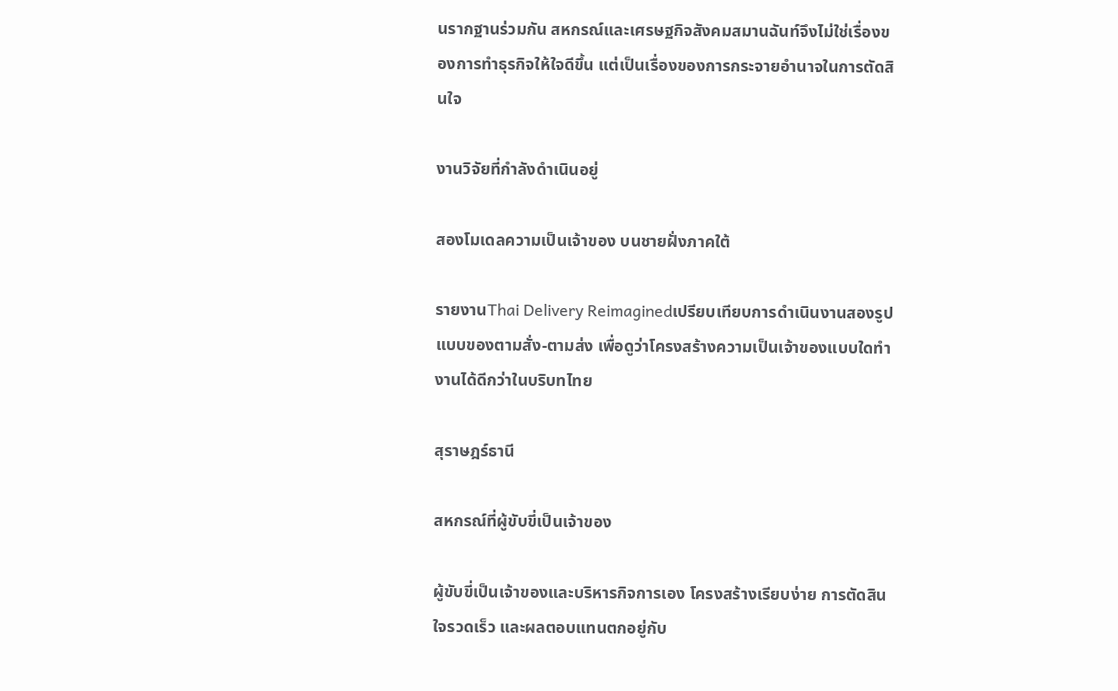นรากฐานร่วมกัน สหกรณ์และเศรษฐกิจสังคมสมานฉันท์จึงไม่ใช่เรื่องของการทำธุรกิจให้ใจดีขึ้น แต่เป็นเรื่องของการกระจายอำนาจในการตัดสินใจ

งานวิจัยที่กำลังดำเนินอยู่

สองโมเดลความเป็นเจ้าของ บนชายฝั่งภาคใต้

รายงานThai Delivery Reimaginedเปรียบเทียบการดำเนินงานสองรูปแบบของตามสั่ง-ตามส่ง เพื่อดูว่าโครงสร้างความเป็นเจ้าของแบบใดทำงานได้ดีกว่าในบริบทไทย

สุราษฎร์ธานี

สหกรณ์ที่ผู้ขับขี่เป็นเจ้าของ

ผู้ขับขี่เป็นเจ้าของและบริหารกิจการเอง โครงสร้างเรียบง่าย การตัดสินใจรวดเร็ว และผลตอบแทนตกอยู่กับ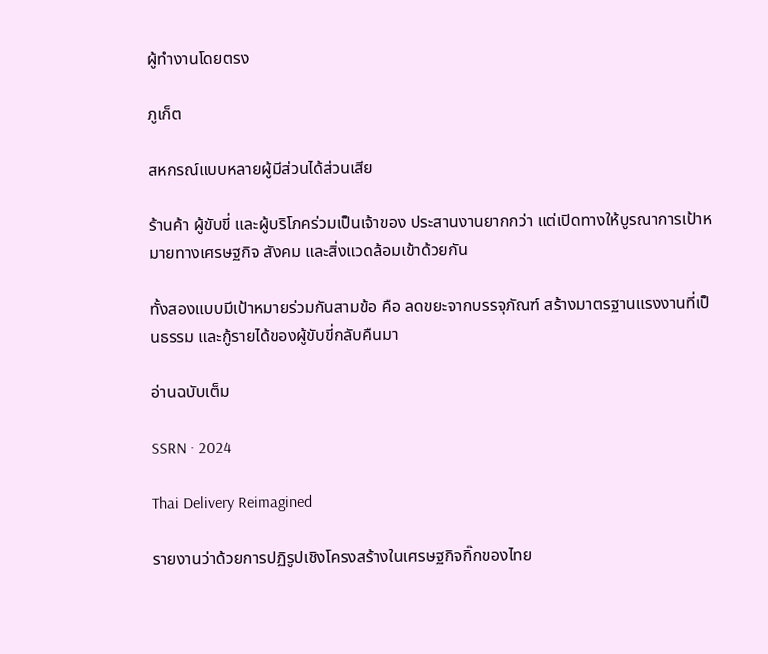ผู้ทำงานโดยตรง

ภูเก็ต

สหกรณ์แบบหลายผู้มีส่วนได้ส่วนเสีย

ร้านค้า ผู้ขับขี่ และผู้บริโภคร่วมเป็นเจ้าของ ประสานงานยากกว่า แต่เปิดทางให้บูรณาการเป้าหมายทางเศรษฐกิจ สังคม และสิ่งแวดล้อมเข้าด้วยกัน

ทั้งสองแบบมีเป้าหมายร่วมกันสามข้อ คือ ลดขยะจากบรรจุภัณฑ์ สร้างมาตรฐานแรงงานที่เป็นธรรม และกู้รายได้ของผู้ขับขี่กลับคืนมา

อ่านฉบับเต็ม

SSRN · 2024

Thai Delivery Reimagined

รายงานว่าด้วยการปฏิรูปเชิงโครงสร้างในเศรษฐกิจกิ๊กของไทย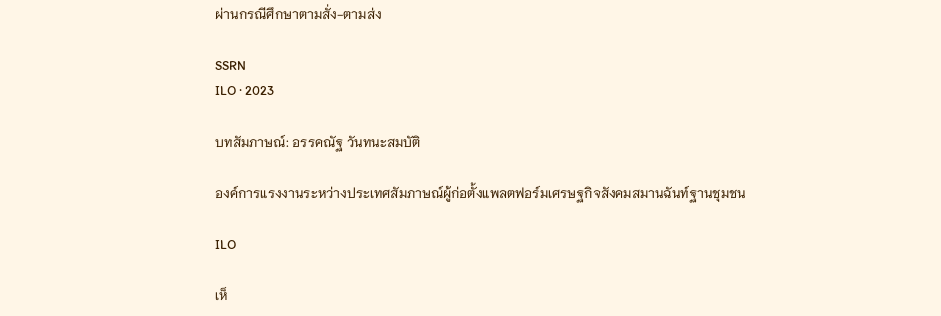ผ่านกรณีศึกษาตามสั่ง-ตามส่ง

SSRN
ILO · 2023

บทสัมภาษณ์: อรรคณัฐ วันทนะสมบัติ

องค์การแรงงานระหว่างประเทศสัมภาษณ์ผู้ก่อตั้งแพลตฟอร์มเศรษฐกิจสังคมสมานฉันท์ฐานชุมชน

ILO

เห็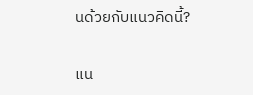นด้วยกับแนวคิดนี้?

แน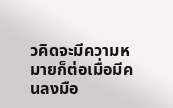วคิดจะมีความหมายก็ต่อเมื่อมีคนลงมือ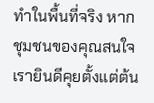ทำในพื้นที่จริง หากชุมชนของคุณสนใจ เรายินดีคุยตั้งแต่ต้น